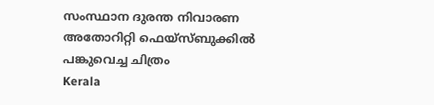സംസ്ഥാന ദുരന്ത നിവാരണ അതോറിറ്റി ഫെയ്‌സ്ബുക്കില്‍ പങ്കുവെച്ച ചിത്രം
Kerala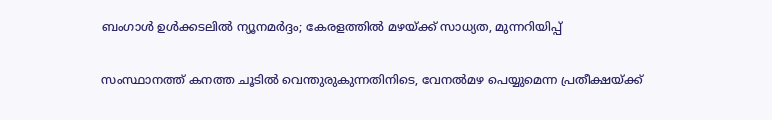ബംഗാള്‍ ഉള്‍ക്കടലില്‍ ന്യൂനമര്‍ദ്ദം; കേരളത്തില്‍ മഴയ്ക്ക് സാധ്യത, മുന്നറിയിപ്പ്

സംസ്ഥാനത്ത് കനത്ത ചൂടില്‍ വെന്തുരുകുന്നതിനിടെ, വേനല്‍മഴ പെയ്യുമെന്ന പ്രതീക്ഷയ്ക്ക്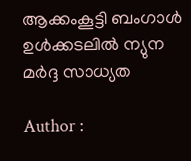ആക്കംകൂട്ടി ബംഗാള്‍ ഉള്‍ക്കടലില്‍ ന്യുന മര്‍ദ്ദ സാധ്യത

Author :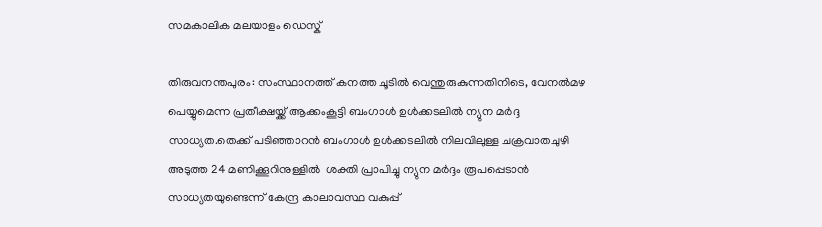സമകാലിക മലയാളം ഡെസ്ക്

തിരുവനന്തപുരം: സംസ്ഥാനത്ത് കനത്ത ചൂടില്‍ വെന്തുരുകുന്നതിനിടെ, വേനല്‍മഴ പെയ്യുമെന്ന പ്രതീക്ഷയ്ക്ക് ആക്കംകൂട്ടി ബംഗാള്‍ ഉള്‍ക്കടലില്‍ ന്യുന മര്‍ദ്ദ സാധ്യത.തെക്ക് പടിഞ്ഞാറന്‍ ബംഗാള്‍ ഉള്‍ക്കടലില്‍ നിലവിലുള്ള ചക്രവാതചുഴി അടുത്ത 24 മണിക്കൂറിനുള്ളില്‍  ശക്തി പ്രാപിച്ചു ന്യുന മര്‍ദ്ദം രൂപപ്പെടാന്‍ സാധ്യതയുണ്ടെന്ന് കേന്ദ്ര കാലാവസ്ഥ വകുപ്പ്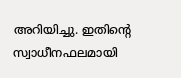അറിയിച്ചു. ഇതിന്റെ സ്വാധീനഫലമായി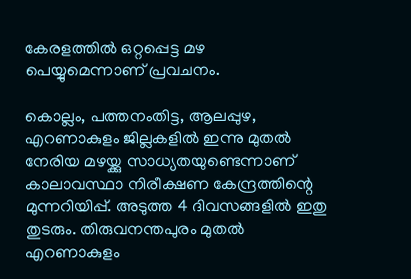കേരളത്തില്‍ ഒറ്റപ്പെട്ട മഴ പെയ്യുമെന്നാണ് പ്രവചനം.

കൊല്ലം, പത്തനംതിട്ട, ആലപ്പുഴ, എറണാകുളം ജില്ലകളില്‍ ഇന്നു മുതല്‍ നേരിയ മഴയ്ക്കു സാധ്യതയുണ്ടെന്നാണ് കാലാവസ്ഥാ നിരീക്ഷണ കേന്ദ്രത്തിന്റെ മുന്നറിയിപ്പ്. അടുത്ത 4 ദിവസങ്ങളില്‍ ഇതു തുടരും. തിരുവനന്തപുരം മുതല്‍ എറണാകുളം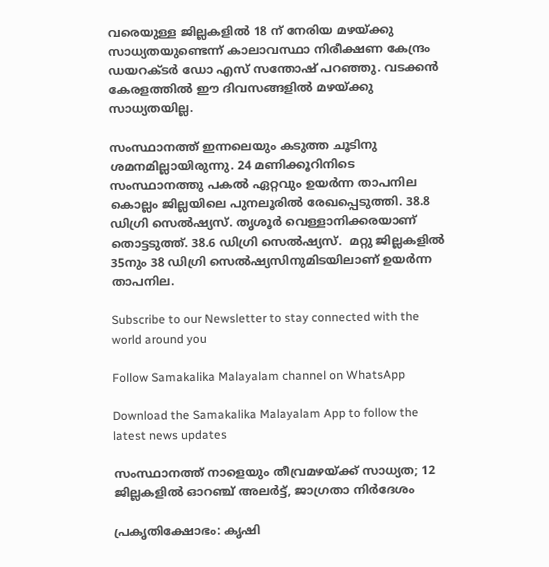വരെയുള്ള ജില്ലകളില്‍ 18 ന് നേരിയ മഴയ്ക്കു സാധ്യതയുണ്ടെന്ന് കാലാവസ്ഥാ നിരീക്ഷണ കേന്ദ്രം ഡയറക്ടര്‍ ഡോ എസ് സന്തോഷ് പറഞ്ഞു. വടക്കന്‍ കേരളത്തില്‍ ഈ ദിവസങ്ങളില്‍ മഴയ്ക്കു സാധ്യതയില്ല.

സംസ്ഥാനത്ത് ഇന്നലെയും കടുത്ത ചൂടിനു ശമനമില്ലായിരുന്നു. 24 മണിക്കൂറിനിടെ സംസ്ഥാനത്തു പകല്‍ ഏറ്റവും ഉയര്‍ന്ന താപനില കൊല്ലം ജില്ലയിലെ പുനലൂരില്‍ രേഖപ്പെടുത്തി. 38.8 ഡിഗ്രി സെല്‍ഷ്യസ്. തൃശൂര്‍ വെള്ളാനിക്കരയാണ് തൊട്ടടുത്ത്. 38.6 ഡിഗ്രി സെല്‍ഷ്യസ്.  മറ്റു ജില്ലകളില്‍ 35നും 38 ഡിഗ്രി സെല്‍ഷ്യസിനുമിടയിലാണ് ഉയര്‍ന്ന താപനില.

Subscribe to our Newsletter to stay connected with the world around you

Follow Samakalika Malayalam channel on WhatsApp

Download the Samakalika Malayalam App to follow the latest news updates

സംസ്ഥാനത്ത് നാളെയും തീവ്രമഴയ്ക്ക് സാധ്യത; 12 ജില്ലകളില്‍ ഓറഞ്ച് അലര്‍ട്ട്, ജാഗ്രതാ നിര്‍ദേശം

പ്രകൃതിക്ഷോഭം: കൃഷി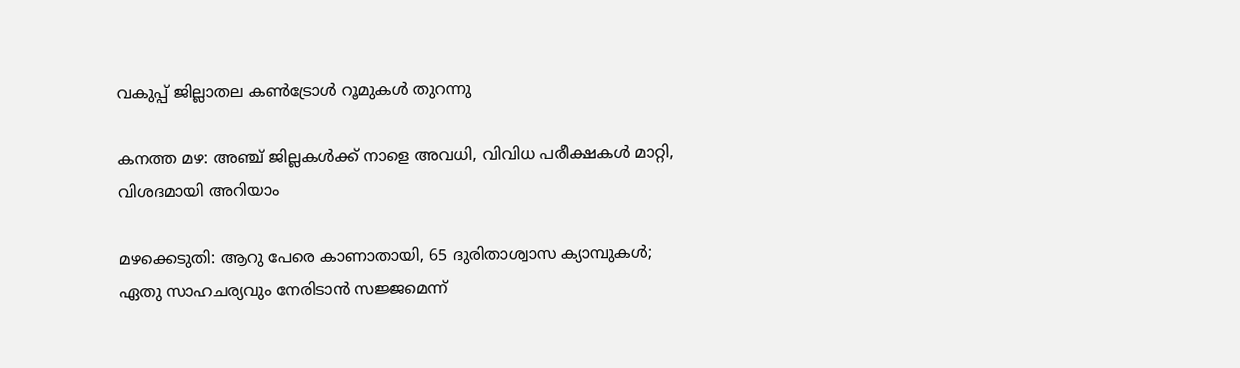വകുപ്പ് ജില്ലാതല കൺട്രോൾ റൂമുകൾ തുറന്നു

കനത്ത മഴ: അഞ്ച് ജില്ലകൾക്ക് നാളെ അവധി, വിവിധ പരീക്ഷകൾ മാറ്റി, വിശദമായി അറിയാം

മഴക്കെടുതി: ആറു പേരെ കാണാതായി, 65 ദുരിതാശ്വാസ ക്യാമ്പുകള്‍; ഏതു സാഹചര്യവും നേരിടാൻ സജ്ജമെന്ന്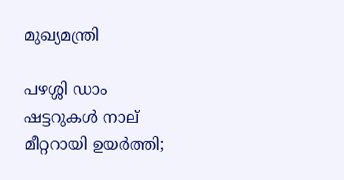മുഖ്യമന്ത്രി

പഴശ്ശി ഡാം ഷട്ടറുകള്‍ നാല് മീറ്ററായി ഉയര്‍ത്തി;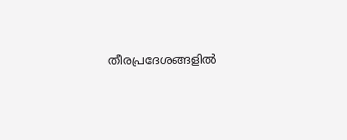തീരപ്രദേശങ്ങളില്‍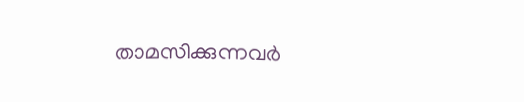താമസിക്കുന്നവര്‍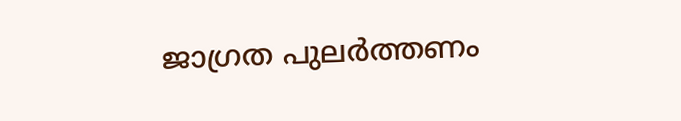ജാഗ്രത പുലർത്തണം